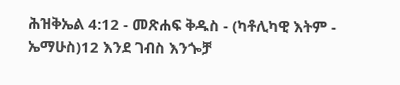ሕዝቅኤል 4:12 - መጽሐፍ ቅዱስ - (ካቶሊካዊ እትም - ኤማሁስ)12 እንደ ገብስ እንጐቻ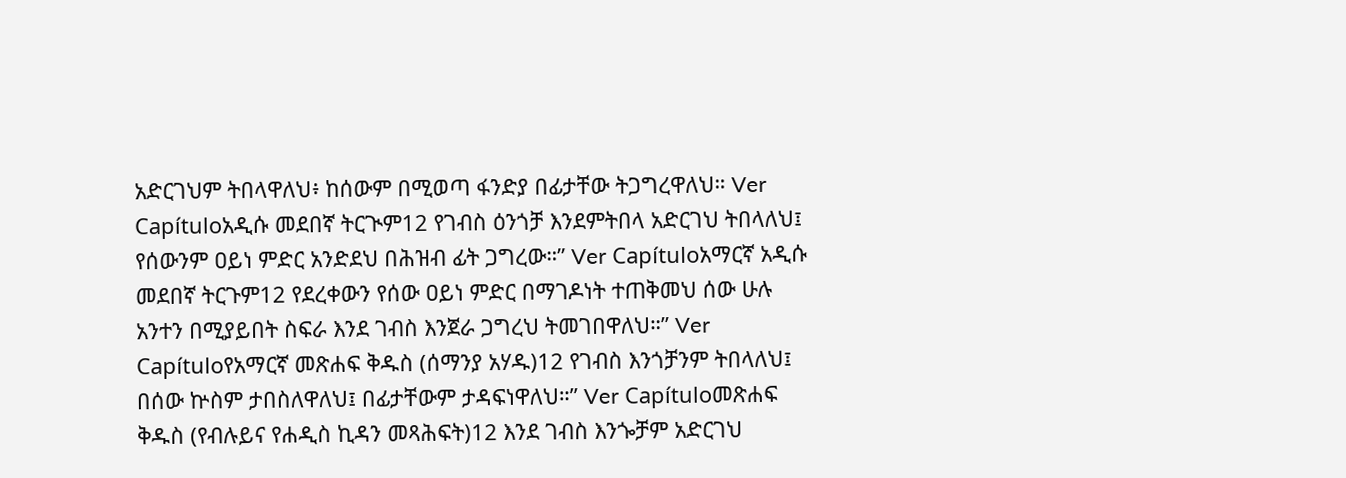አድርገህም ትበላዋለህ፥ ከሰውም በሚወጣ ፋንድያ በፊታቸው ትጋግረዋለህ። Ver Capítuloአዲሱ መደበኛ ትርጒም12 የገብስ ዕንጎቻ እንደምትበላ አድርገህ ትበላለህ፤ የሰውንም ዐይነ ምድር አንድደህ በሕዝብ ፊት ጋግረው።” Ver Capítuloአማርኛ አዲሱ መደበኛ ትርጉም12 የደረቀውን የሰው ዐይነ ምድር በማገዶነት ተጠቅመህ ሰው ሁሉ አንተን በሚያይበት ስፍራ እንደ ገብስ እንጀራ ጋግረህ ትመገበዋለህ።” Ver Capítuloየአማርኛ መጽሐፍ ቅዱስ (ሰማንያ አሃዱ)12 የገብስ እንጎቻንም ትበላለህ፤ በሰው ኵስም ታበስለዋለህ፤ በፊታቸውም ታዳፍነዋለህ።” Ver Capítuloመጽሐፍ ቅዱስ (የብሉይና የሐዲስ ኪዳን መጻሕፍት)12 እንደ ገብስ እንጐቻም አድርገህ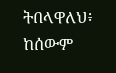ትበላዋለህ፥ ከሰውም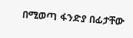በሚወጣ ፋንድያ በፊታቸው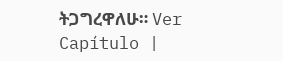ትጋግረዋለሁ። Ver Capítulo |